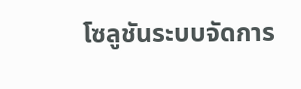โซลูชันระบบจัดการ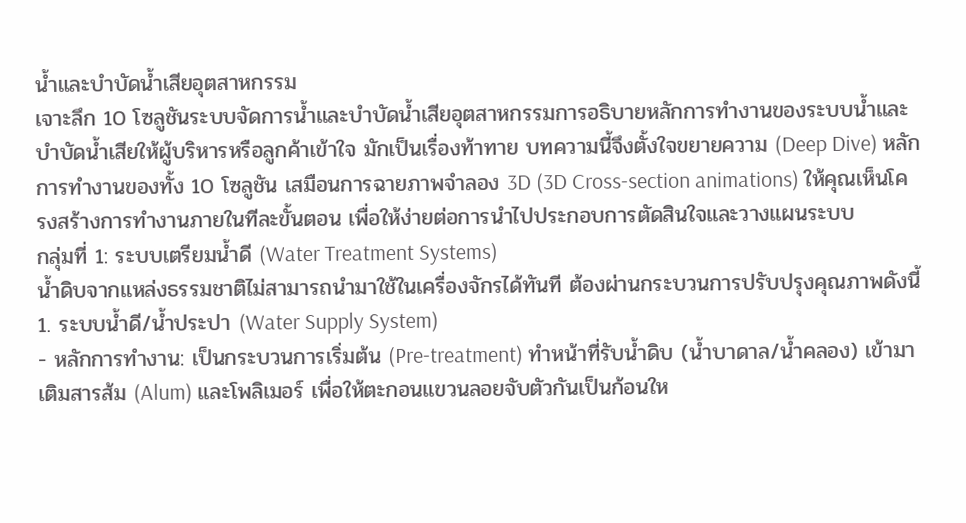น้ำและบำบัดน้ำเสียอุตสาหกรรม
เจาะลึก 10 โซลูชันระบบจัดการน้ำและบำบัดน้ำเสียอุตสาหกรรมการอธิบายหลักการทำงานของระบบน้ำและบำบัดน้ำเสียให้ผู้บริหารหรือลูกค้าเข้าใจ มักเป็นเรื่องท้าทาย บทความนี้จึงตั้งใจขยายความ (Deep Dive) หลักการทำงานของทั้ง 10 โซลูชัน เสมือนการฉายภาพจำลอง 3D (3D Cross-section animations) ให้คุณเห็นโครงสร้างการทำงานภายในทีละขั้นตอน เพื่อให้ง่ายต่อการนำไปประกอบการตัดสินใจและวางแผนระบบ
กลุ่มที่ 1: ระบบเตรียมน้ำดี (Water Treatment Systems)
น้ำดิบจากแหล่งธรรมชาติไม่สามารถนำมาใช้ในเครื่องจักรได้ทันที ต้องผ่านกระบวนการปรับปรุงคุณภาพดังนี้
1. ระบบน้ำดี/น้ำประปา (Water Supply System)
- หลักการทำงาน: เป็นกระบวนการเริ่มต้น (Pre-treatment) ทำหน้าที่รับน้ำดิบ (น้ำบาดาล/น้ำคลอง) เข้ามาเติมสารส้ม (Alum) และโพลิเมอร์ เพื่อให้ตะกอนแขวนลอยจับตัวกันเป็นก้อนให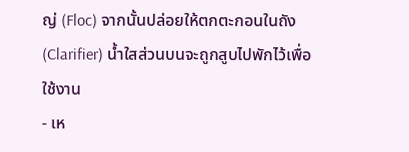ญ่ (Floc) จากนั้นปล่อยให้ตกตะกอนในถัง (Clarifier) น้ำใสส่วนบนจะถูกสูบไปพักไว้เพื่อใช้งาน
- เห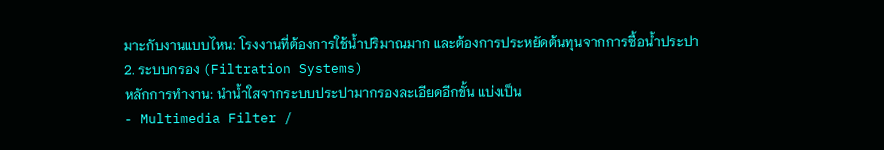มาะกับงานแบบไหน: โรงงานที่ต้องการใช้น้ำปริมาณมาก และต้องการประหยัดต้นทุนจากการซื้อน้ำประปา
2. ระบบกรอง (Filtration Systems)
หลักการทำงาน: นำน้ำใสจากระบบประปามากรองละเอียดอีกขั้น แบ่งเป็น
- Multimedia Filter /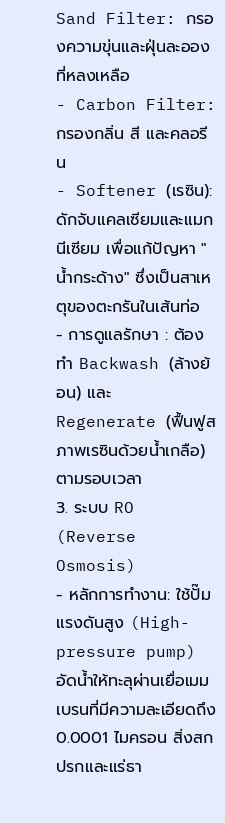Sand Filter: กรองความขุ่นและฝุ่นละอองที่หลงเหลือ
- Carbon Filter: กรองกลิ่น สี และคลอรีน
- Softener (เรซิน): ดักจับแคลเซียมและแมกนีเซียม เพื่อแก้ปัญหา "น้ำกระด้าง" ซึ่งเป็นสาเหตุของตะกรันในเส้นท่อ
- การดูแลรักษา : ต้องทำ Backwash (ล้างย้อน) และ Regenerate (ฟื้นฟูสภาพเรซินด้วยน้ำเกลือ) ตามรอบเวลา
3. ระบบ RO (Reverse Osmosis)
- หลักการทำงาน: ใช้ปั๊มแรงดันสูง (High-pressure pump) อัดน้ำให้ทะลุผ่านเยื่อเมมเบรนที่มีความละเอียดถึง 0.0001 ไมครอน สิ่งสกปรกและแร่ธา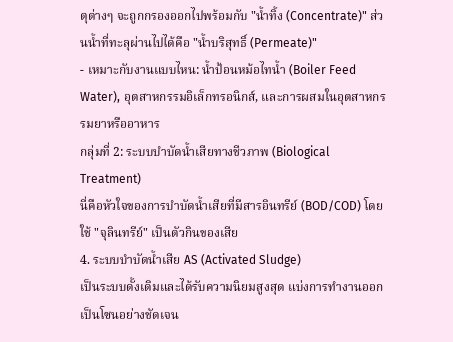ตุต่างๆ จะถูกกรองออกไปพร้อมกับ "น้ำทิ้ง (Concentrate)" ส่วนน้ำที่ทะลุผ่านไปได้คือ "น้ำบริสุทธิ์ (Permeate)"
- เหมาะกับงานแบบไหน: น้ำป้อนหม้อไทน้ำ (Boiler Feed Water), อุตสาหกรรมอิเล็กทรอนิกส์, และการผสมในอุตสาหกรรมยาหรืออาหาร
กลุ่มที่ 2: ระบบบำบัดน้ำเสียทางชีวภาพ (Biological Treatment)
นี่คือหัวใจของการบำบัดน้ำเสียที่มีสารอินทรีย์ (BOD/COD) โดยใช้ "จุลินทรีย์" เป็นตัวกินของเสีย
4. ระบบบำบัดน้ำเสีย AS (Activated Sludge)
เป็นระบบดั้งเดิมและได้รับความนิยมสูงสุด แบ่งการทำงานออกเป็นโซนอย่างชัดเจน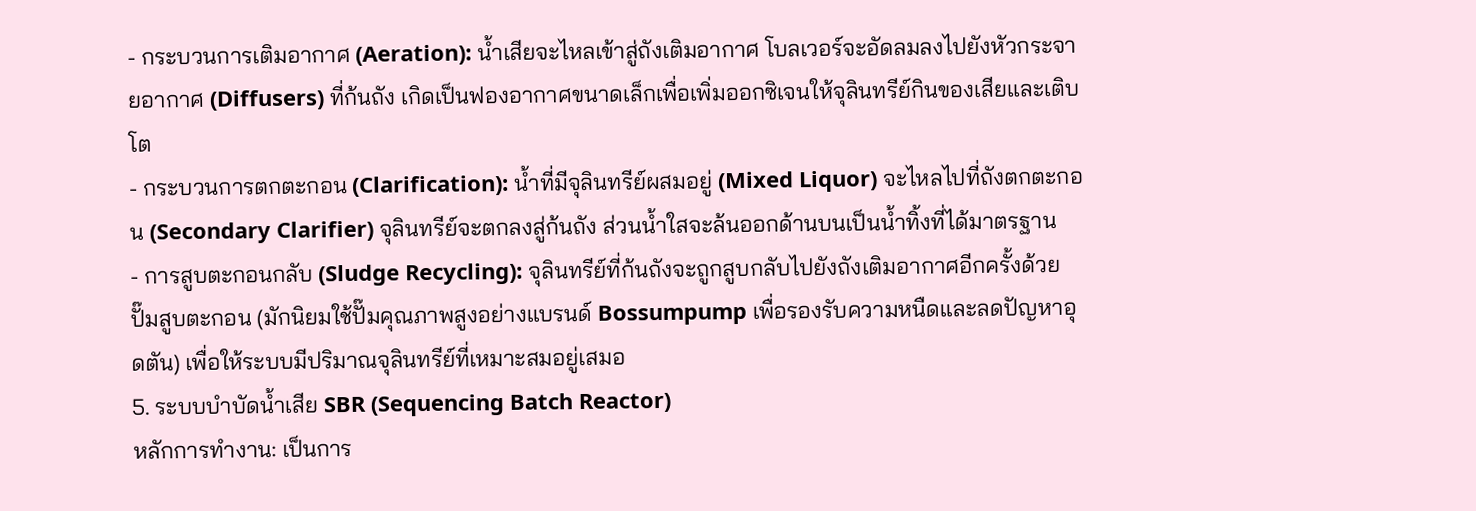- กระบวนการเติมอากาศ (Aeration): น้ำเสียจะไหลเข้าสู่ถังเติมอากาศ โบลเวอร์จะอัดลมลงไปยังหัวกระจายอากาศ (Diffusers) ที่ก้นถัง เกิดเป็นฟองอากาศขนาดเล็กเพื่อเพิ่มออกซิเจนให้จุลินทรีย์กินของเสียและเติบโต
- กระบวนการตกตะกอน (Clarification): น้ำที่มีจุลินทรีย์ผสมอยู่ (Mixed Liquor) จะไหลไปที่ถังตกตะกอน (Secondary Clarifier) จุลินทรีย์จะตกลงสู่ก้นถัง ส่วนน้ำใสจะล้นออกด้านบนเป็นน้ำทิ้งที่ได้มาตรฐาน
- การสูบตะกอนกลับ (Sludge Recycling): จุลินทรีย์ที่ก้นถังจะถูกสูบกลับไปยังถังเติมอากาศอีกครั้งด้วยปั๊มสูบตะกอน (มักนิยมใช้ปั๊มคุณภาพสูงอย่างแบรนด์ Bossumpump เพื่อรองรับความหนืดและลดปัญหาอุดตัน) เพื่อให้ระบบมีปริมาณจุลินทรีย์ที่เหมาะสมอยู่เสมอ
5. ระบบบำบัดน้ำเสีย SBR (Sequencing Batch Reactor)
หลักการทำงาน: เป็นการ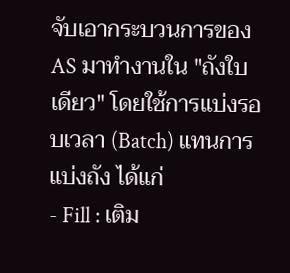จับเอากระบวนการของ AS มาทำงานใน "ถังใบเดียว" โดยใช้การแบ่งรอบเวลา (Batch) แทนการแบ่งถัง ได้แก่
- Fill : เติม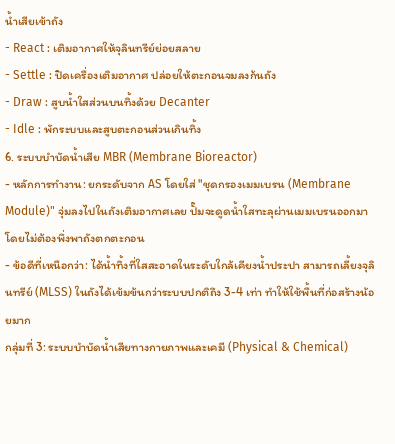น้ำเสียเข้าถัง
- React : เติมอากาศให้จุลินทรีย์ย่อยสลาย
- Settle : ปิดเครื่องเติมอากาศ ปล่อยให้ตะกอนจมลงก้นถัง
- Draw : สูบน้ำใสส่วนบนทิ้งด้วย Decanter
- Idle : พักระบบและสูบตะกอนส่วนเกินทิ้ง
6. ระบบบำบัดน้ำเสีย MBR (Membrane Bioreactor)
- หลักการทำงาน: ยกระดับจาก AS โดยใส่ "ชุดกรองเมมเบรน (Membrane Module)" จุ่มลงไปในถังเติมอากาศเลย ปั๊มจะดูดน้ำใสทะลุผ่านเมมเบรนออกมา โดยไม่ต้องพึ่งพาถังตกตะกอน
- ข้อดีที่เหนือกว่า: ได้น้ำทิ้งที่ใสสะอาดในระดับใกล้เคียงน้ำประปา สามารถเลี้ยงจุลินทรีย์ (MLSS) ในถังได้เข้มข้นกว่าระบบปกติถึง 3-4 เท่า ทำให้ใช้พื้นที่ก่อสร้างน้อยมาก
กลุ่มที่ 3: ระบบบำบัดน้ำเสียทางกายภาพและเคมี (Physical & Chemical)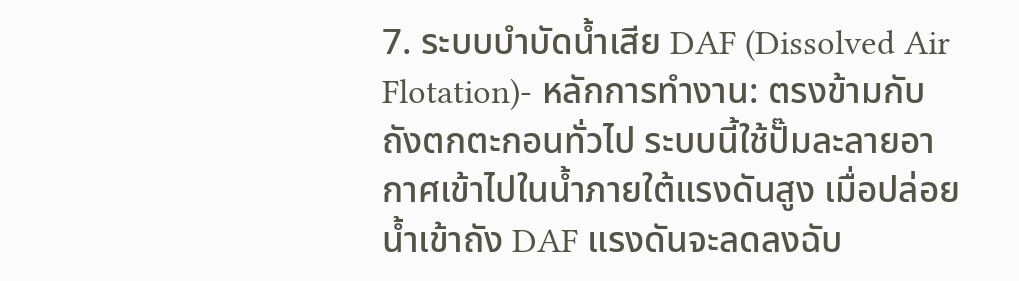7. ระบบบำบัดน้ำเสีย DAF (Dissolved Air Flotation)- หลักการทำงาน: ตรงข้ามกับถังตกตะกอนทั่วไป ระบบนี้ใช้ปั๊มละลายอากาศเข้าไปในน้ำภายใต้แรงดันสูง เมื่อปล่อยน้ำเข้าถัง DAF แรงดันจะลดลงฉับ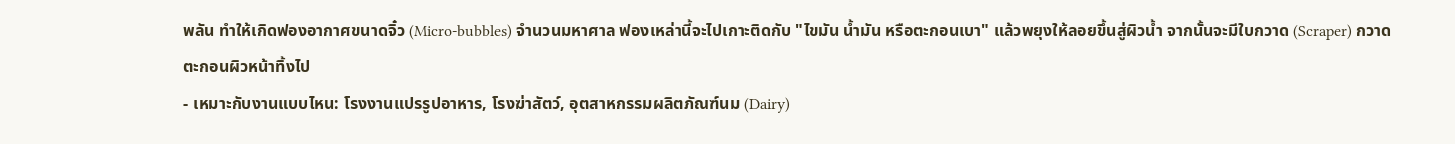พลัน ทำให้เกิดฟองอากาศขนาดจิ๋ว (Micro-bubbles) จำนวนมหาศาล ฟองเหล่านี้จะไปเกาะติดกับ "ไขมัน น้ำมัน หรือตะกอนเบา" แล้วพยุงให้ลอยขึ้นสู่ผิวน้ำ จากนั้นจะมีใบกวาด (Scraper) กวาดตะกอนผิวหน้าทิ้งไป
- เหมาะกับงานแบบไหน: โรงงานแปรรูปอาหาร, โรงฆ่าสัตว์, อุตสาหกรรมผลิตภัณฑ์นม (Dairy)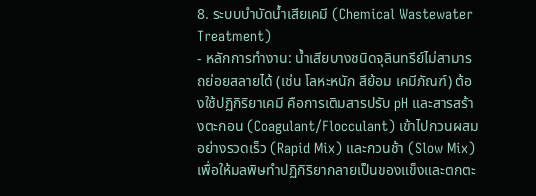8. ระบบบำบัดน้ำเสียเคมี (Chemical Wastewater Treatment)
- หลักการทำงาน: น้ำเสียบางชนิดจุลินทรีย์ไม่สามารถย่อยสลายได้ (เช่น โลหะหนัก สีย้อม เคมีภัณฑ์) ต้องใช้ปฏิกิริยาเคมี คือการเติมสารปรับ pH และสารสร้างตะกอน (Coagulant/Flocculant) เข้าไปกวนผสมอย่างรวดเร็ว (Rapid Mix) และกวนช้า (Slow Mix) เพื่อให้มลพิษทำปฏิกิริยากลายเป็นของแข็งและตกตะ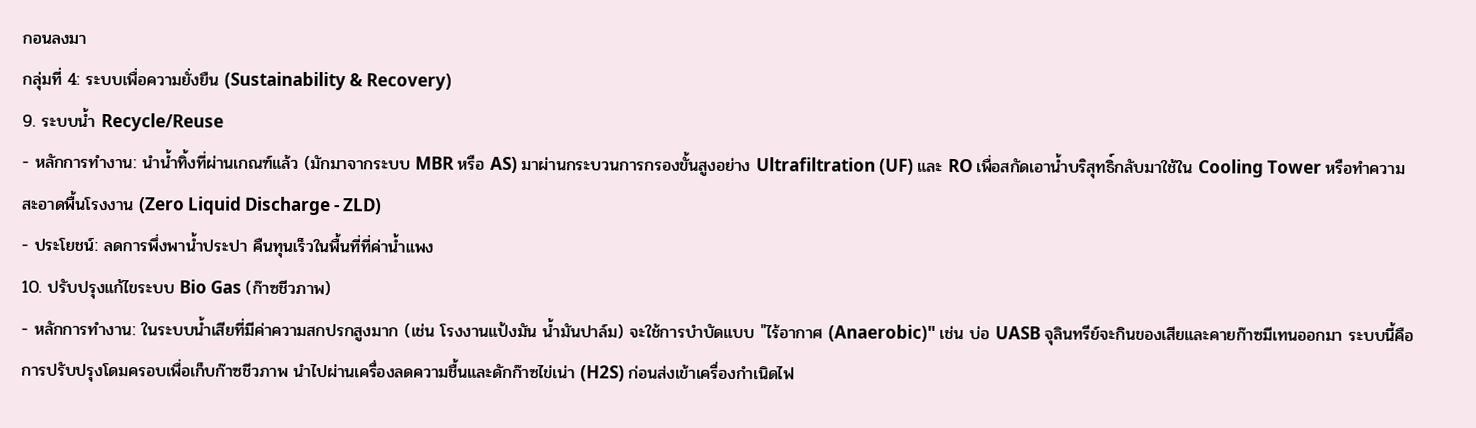กอนลงมา
กลุ่มที่ 4: ระบบเพื่อความยั่งยืน (Sustainability & Recovery)
9. ระบบน้ำ Recycle/Reuse
- หลักการทำงาน: นำน้ำทิ้งที่ผ่านเกณฑ์แล้ว (มักมาจากระบบ MBR หรือ AS) มาผ่านกระบวนการกรองขั้นสูงอย่าง Ultrafiltration (UF) และ RO เพื่อสกัดเอาน้ำบริสุทธิ์กลับมาใช้ใน Cooling Tower หรือทำความสะอาดพื้นโรงงาน (Zero Liquid Discharge - ZLD)
- ประโยชน์: ลดการพึ่งพาน้ำประปา คืนทุนเร็วในพื้นที่ที่ค่าน้ำแพง
10. ปรับปรุงแก้ไขระบบ Bio Gas (ก๊าซชีวภาพ)
- หลักการทำงาน: ในระบบน้ำเสียที่มีค่าความสกปรกสูงมาก (เช่น โรงงานแป้งมัน น้ำมันปาล์ม) จะใช้การบำบัดแบบ "ไร้อากาศ (Anaerobic)" เช่น บ่อ UASB จุลินทรีย์จะกินของเสียและคายก๊าซมีเทนออกมา ระบบนี้คือการปรับปรุงโดมครอบเพื่อเก็บก๊าซชีวภาพ นำไปผ่านเครื่องลดความชื้นและดักก๊าซไข่เน่า (H2S) ก่อนส่งเข้าเครื่องกำเนิดไฟ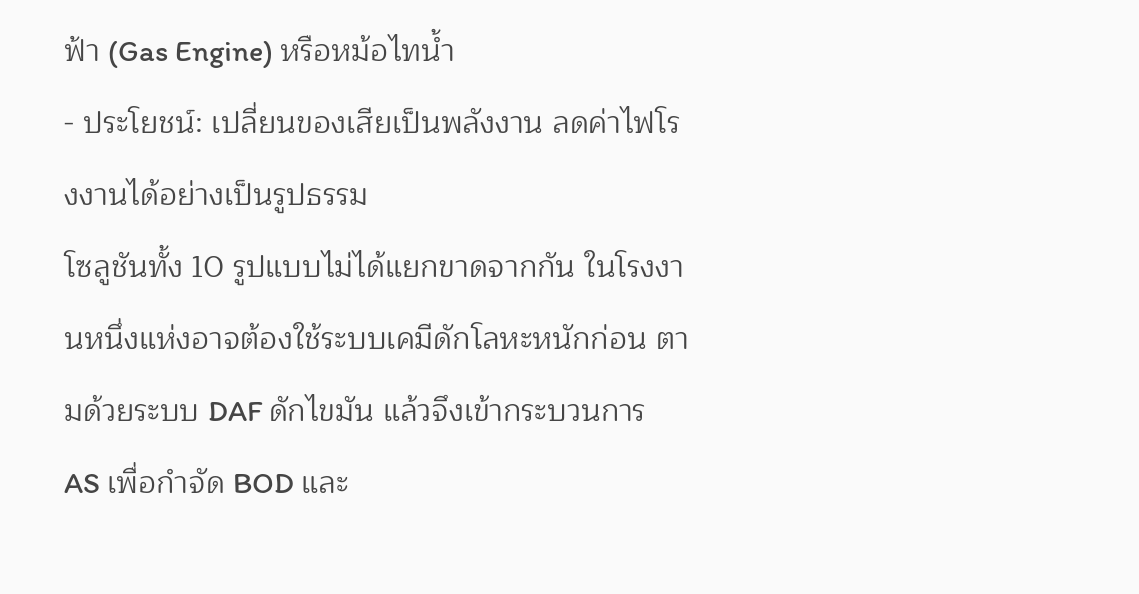ฟ้า (Gas Engine) หรือหม้อไทน้ำ
- ประโยชน์: เปลี่ยนของเสียเป็นพลังงาน ลดค่าไฟโรงงานได้อย่างเป็นรูปธรรม
โซลูชันทั้ง 10 รูปแบบไม่ได้แยกขาดจากกัน ในโรงงานหนึ่งแห่งอาจต้องใช้ระบบเคมีดักโลหะหนักก่อน ตามด้วยระบบ DAF ดักไขมัน แล้วจึงเข้ากระบวนการ AS เพื่อกำจัด BOD และ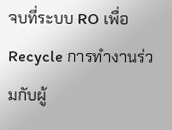จบที่ระบบ RO เพื่อ Recycle การทำงานร่วมกับผู้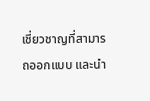เชี่ยวชาญที่สามารถออกแบบ และนำ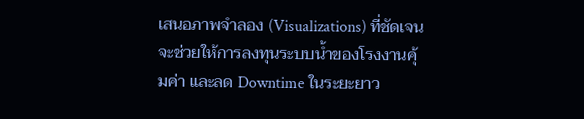เสนอภาพจำลอง (Visualizations) ที่ชัดเจน จะช่วยให้การลงทุนระบบน้ำของโรงงานคุ้มค่า และลด Downtime ในระยะยาว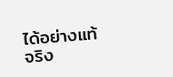ได้อย่างแท้จริง